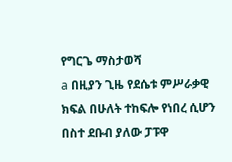የግርጌ ማስታወሻ
a በዚያን ጊዜ የደሴቱ ምሥራቃዊ ክፍል በሁለት ተከፍሎ የነበረ ሲሆን በስተ ደቡብ ያለው ፓፑዋ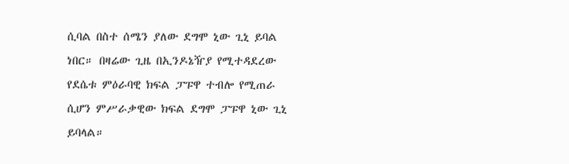ሲባል በስተ ሰሜን ያለው ደግሞ ኒው ጊኒ ይባል ነበር። በዛሬው ጊዜ በኢንዶኔዥያ የሚተዳደረው የደሴቱ ምዕራባዊ ክፍል ፓፑዋ ተብሎ የሚጠራ ሲሆን ምሥራቃዊው ክፍል ደግሞ ፓፑዋ ኒው ጊኒ ይባላል።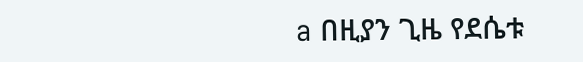a በዚያን ጊዜ የደሴቱ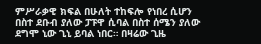ምሥራቃዊ ክፍል በሁለት ተከፍሎ የነበረ ሲሆን በስተ ደቡብ ያለው ፓፑዋ ሲባል በስተ ሰሜን ያለው ደግሞ ኒው ጊኒ ይባል ነበር። በዛሬው ጊዜ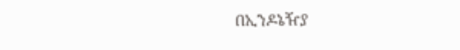በኢንዶኔዥያ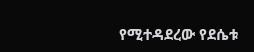የሚተዳደረው የደሴቱ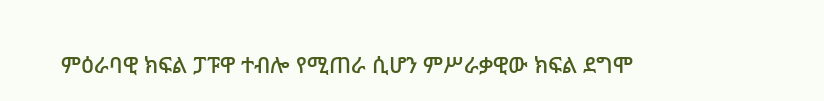ምዕራባዊ ክፍል ፓፑዋ ተብሎ የሚጠራ ሲሆን ምሥራቃዊው ክፍል ደግሞ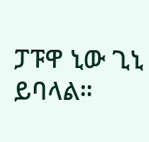ፓፑዋ ኒው ጊኒ ይባላል።